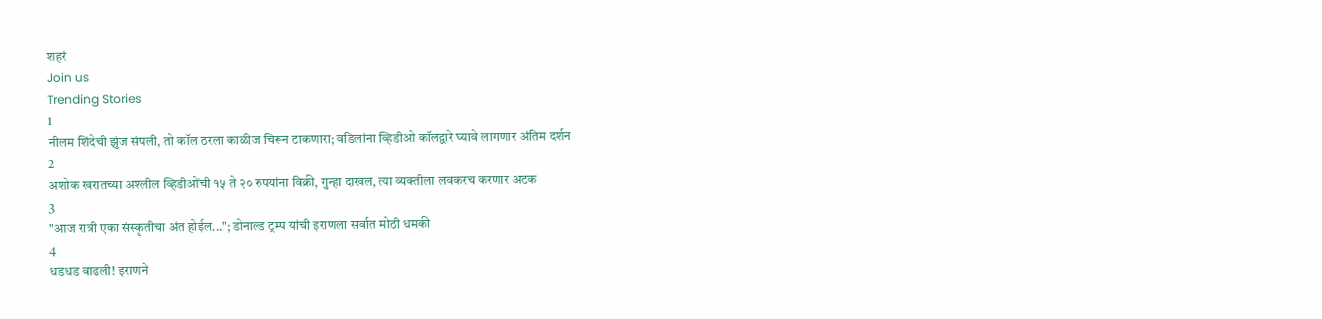शहरं
Join us
Trending Stories
1
नीलम शिंदेची झुंज संपली, तो कॉल ठरला काळीज चिरून टाकणारा; वडिलांना व्हिडीओ कॉलद्वारे घ्यावे लागणार अंतिम दर्शन
2
अशोक खरातच्या अश्लील व्हिडीओंची १५ ते २० रुपयांना विक्री, गुन्हा दाखल, त्या व्यक्तीला लवकरच करणार अटक
3
"आज रात्री एका संस्कृतीचा अंत होईल..."; डोनाल्ड ट्रम्प यांची इराणला सर्वात मोठी धमकी
4
धडधड वाढली! इराणने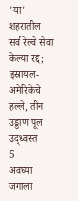'या' शहरातील सर्व रेल्वे सेवा केल्या रद्द; इस्रायल-अमेरिकेचे हल्ले, तीन उड्डाण पूल उद्ध्वस्त
5
अवघ्या जगाला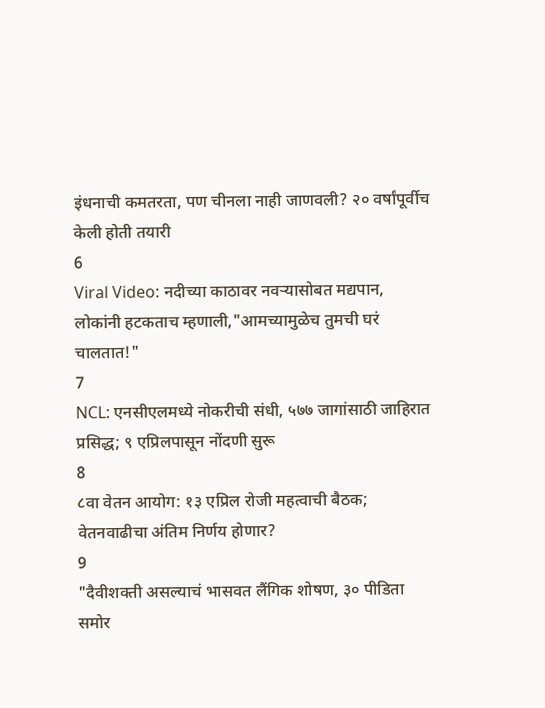इंधनाची कमतरता, पण चीनला नाही जाणवली? २० वर्षांपूर्वीच केली होती तयारी
6
Viral Video: नदीच्या काठावर नवऱ्यासोबत मद्यपान, लोकांनी हटकताच म्हणाली,"आमच्यामुळेच तुमची घरं चालतात!"
7
NCL: एनसीएलमध्ये नोकरीची संधी, ५७७ जागांसाठी जाहिरात प्रसिद्ध; ९ एप्रिलपासून नोंदणी सुरू
8
८वा वेतन आयोग: १३ एप्रिल रोजी महत्वाची बैठक; वेतनवाढीचा अंतिम निर्णय होणार?
9
"दैवीशक्ती असल्याचं भासवत लैंगिक शोषण, ३० पीडिता समोर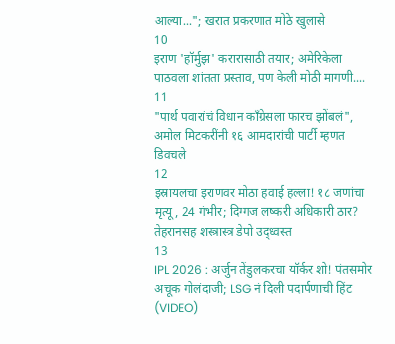आल्या..."; खरात प्रकरणात मोठे खुलासे
10
इराण 'हॉर्मुझ' करारासाठी तयार; अमेरिकेला पाठवला शांतता प्रस्ताव, पण केली मोठी मागणी....
11
"पार्थ पवारांचं विधान काँग्रेसला फारच झोंबलं", अमोल मिटकरींनी १६ आमदारांची पार्टी म्हणत डिवचले
12
इस्रायलचा इराणवर मोठा हवाई हल्ला! १८ जणांचा मृत्यू, 24 गंभीर; दिग्गज लष्करी अधिकारी ठार? तेहरानसह शस्त्रास्त्र डेपो उद्ध्वस्त
13
IPL 2026 : अर्जुन तेंडुलकरचा यॉर्कर शो! पंतसमोर अचूक गोलंदाजी; LSG नं दिली पदार्पणाची हिंट (VIDEO)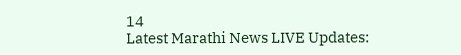14
Latest Marathi News LIVE Updates: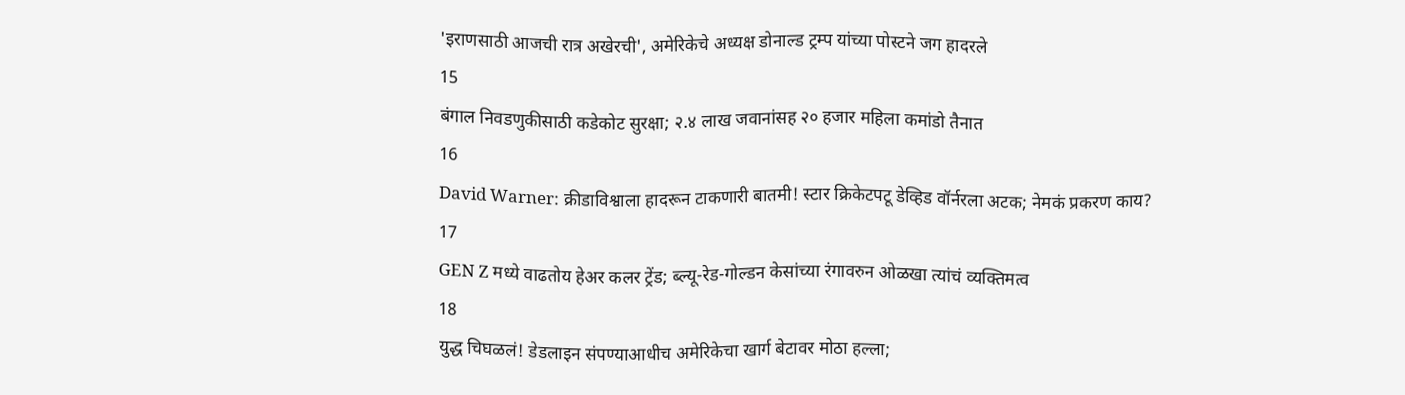'इराणसाठी आजची रात्र अखेरची', अमेरिकेचे अध्यक्ष डोनाल्ड ट्रम्प यांच्या पोस्टने जग हादरले
15
बंगाल निवडणुकीसाठी कडेकोट सुरक्षा; २.४ लाख जवानांसह २० हजार महिला कमांडो तैनात
16
David Warner: क्रीडाविश्वाला हादरून टाकणारी बातमी! स्टार क्रिकेटपटू डेव्हिड वॉर्नरला अटक; नेमकं प्रकरण काय?
17
GEN Z मध्ये वाढतोय हेअर कलर ट्रेंड; ब्ल्यू-रेड-गोल्डन केसांच्या रंगावरुन ओळखा त्यांचं व्यक्तिमत्व
18
युद्ध चिघळलं! डेडलाइन संपण्याआधीच अमेरिकेचा खार्ग बेटावर मोठा हल्ला;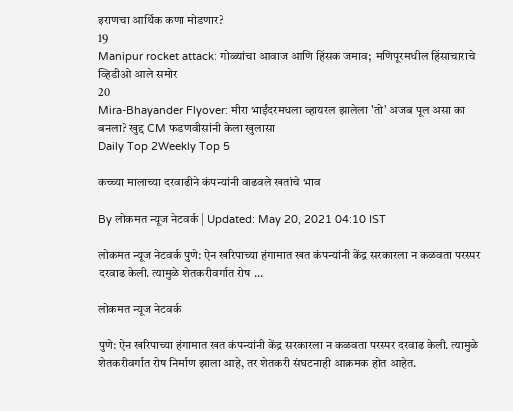इराणचा आर्थिक कणा मोडणार?
19
Manipur rocket attack: गोळ्यांचा आवाज आणि हिंसक जमाव;  मणिपूरमधील हिंसाचाराचे व्हिडीओ आले समोर
20
Mira-Bhayander Flyover: मीरा भाईंदरमधला व्हायरल झालेला 'तो' अजब पूल असा का बनला? खुद्द CM फडणवीसांनी केला खुलासा
Daily Top 2Weekly Top 5

कच्च्या मालाच्या दरवाढीने कंपन्यांनी वाढवले खतांचे भाव

By लोकमत न्यूज नेटवर्क | Updated: May 20, 2021 04:10 IST

लोकमत न्यूज नेटवर्क पुणे: ऐन खरिपाच्या हंगामात खत कंपन्यांनी केंद्र सरकारला न कळवता परस्पर दरवाढ केली. त्यामुळे शेतकरीवर्गात रोष ...

लोकमत न्यूज नेटवर्क

पुणे: ऐन खरिपाच्या हंगामात खत कंपन्यांनी केंद्र सरकारला न कळवता परस्पर दरवाढ केली. त्यामुळे शेतकरीवर्गात रोष निर्माण झाला आहे, तर शेतकरी संघटनाही आक्रमक होत आहेत.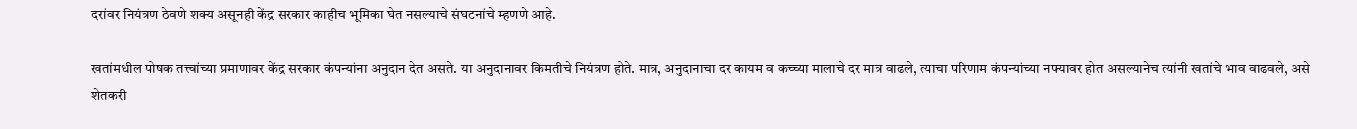दरांवर नियंत्रण ठेवणे शक्य असूनही केंद्र सरकार काहीच भूमिका घेत नसल्याचे संघटनांचे म्हणणे आहे.

खतांमधील पोषक तत्त्वांच्या प्रमाणावर केंद्र सरकार कंपन्यांना अनुदान देत असते. या अनुदानावर किमतीचे नियंत्रण होते. मात्र, अनुदानाचा दर कायम व कच्च्या मालाचे दर मात्र वाढले, त्याचा परिणाम कंपन्यांच्या नफ्यावर होत असल्यानेच त्यांनी खतांचे भाव वाढवले, असे शेतकरी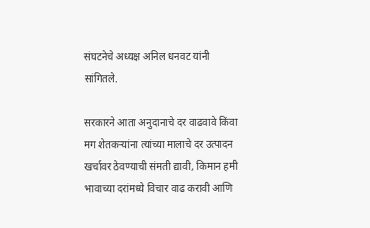संघटनेचे अध्यक्ष अनिल धनवट यांनी सांगितले.

सरकारने आता अनुदानाचे दर वाढवावे किंवा मग शेतकऱ्यांना त्यांच्या मालाचे दर उत्पादन खर्चावर ठेवण्याची संमती द्यावी, किमान हमी भावाच्या दरांमध्ये विचार वाढ करावी आणि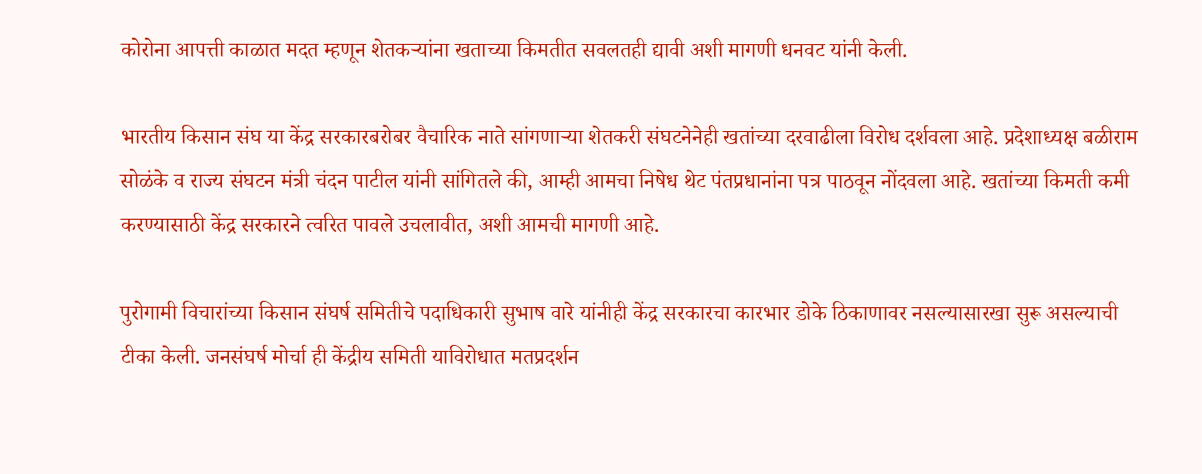कोरोना आपत्ती काळात मदत म्हणून शेतकऱ्यांना खताच्या किमतीत सवलतही द्यावी अशी मागणी धनवट यांनी केली.

भारतीय किसान संघ या केंद्र सरकारबरोबर वैचारिक नाते सांगणाऱ्या शेतकरी संघटनेनेही खतांच्या दरवाढीला विरोध दर्शवला आहे. प्रदेशाध्यक्ष बळीराम सोळंके व राज्य संघटन मंत्री चंदन पाटील यांनी सांगितले की, आम्ही आमचा निषेध थेट पंतप्रधानांना पत्र पाठवून नोंदवला आहे. खतांच्या किमती कमी करण्यासाठी केंद्र सरकारने त्वरित पावले उचलावीत, अशी आमची मागणी आहे.

पुरोगामी विचारांच्या किसान संघर्ष समितीचे पदाधिकारी सुभाष वारे यांनीही केंद्र सरकारचा कारभार डोके ठिकाणावर नसल्यासारखा सुरू असल्याची टीका केली. जनसंघर्ष मोर्चा ही केंद्रीय समिती याविरोधात मतप्रदर्शन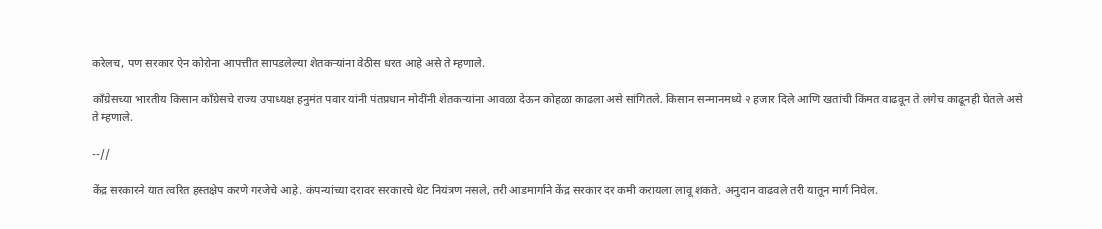करेलच, पण सरकार ऐन कोरोना आपत्तीत सापडलेल्या शेतकऱ्यांना वेठीस धरत आहे असे ते म्हणाले.

काँग्रेसच्या भारतीय किसान काँग्रेसचे राज्य उपाध्यक्ष हनुमंत पवार यांनी पंतप्रधान मोदींनी शेतकऱ्यांना आवळा देऊन कोहळा काढला असे सांगितले. किसान सन्मानमध्ये २ हजार दिले आणि खतांची किंमत वाढवून ते लगेच काढूनही घेतले असे ते म्हणाले.

--//

केंद्र सरकारने यात त्वरित हस्तक्षेप करणे गरजेचे आहे. कंपन्यांच्या दरावर सरकारचे थेट नियंत्रण नसले, तरी आडमार्गाने केंद्र सरकार दर कमी करायला लावू शकते. अनुदान वाढवले तरी यातून मार्ग निघेल.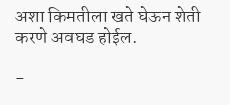अशा किमतीला खते घेऊन शेती करणे अवघड होईल.

-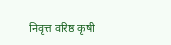निवृत्त वरिष्ठ कृषी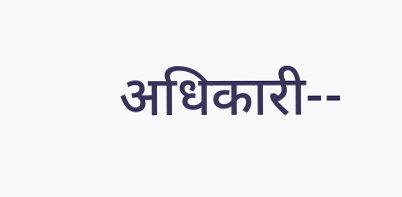अधिकारी--